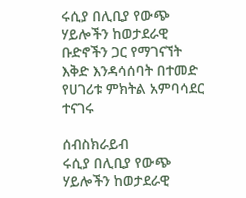ሩሲያ በሊቢያ የውጭ ሃይሎችን ከወታደራዊ ቡድኖችን ጋር የማገናኘት እቅድ እንዳሳሰባት በተመድ የሀገሪቱ ምክትል አምባሳደር ተናገሩ

ሰብስክራይብ
ሩሲያ በሊቢያ የውጭ ሃይሎችን ከወታደራዊ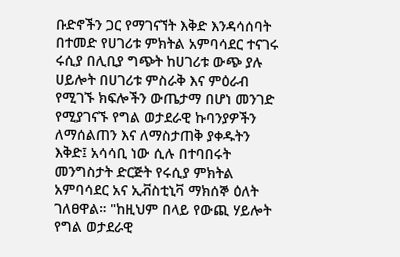ቡድኖችን ጋር የማገናኘት እቅድ እንዳሳሰባት በተመድ የሀገሪቱ ምክትል አምባሳደር ተናገሩ ሩሲያ በሊቢያ ግጭት ከሀገሪቱ ውጭ ያሉ ሀይሎት በሀገሪቱ ምስራቅ እና ምዕራብ የሚገኙ ክፍሎችን ውጤታማ በሆነ መንገድ የሚያገናኙ የግል ወታደራዊ ኩባንያዎችን ለማሰልጠን እና ለማስታጠቅ ያቀዱትን እቅድ፤ አሳሳቢ ነው ሲሉ በተባበሩት መንግስታት ድርጅት የሩሲያ ምክትል አምባሳደር አና ኢቭስቲኒቫ ማክሰኞ ዕለት ገለፀዋል። "ከዚህም በላይ የውጪ ሃይሎት የግል ወታደራዊ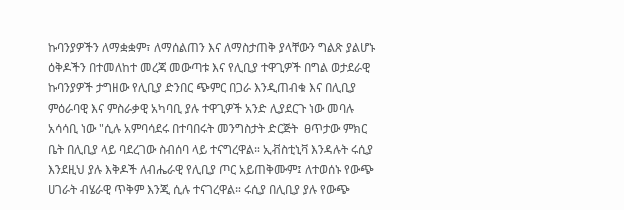ኩባንያዎችን ለማቋቋም፣ ለማሰልጠን እና ለማስታጠቅ ያላቸውን ግልጽ ያልሆኑ ዕቅዶችን በተመለከተ መረጃ መውጣቱ እና የሊቢያ ተዋጊዎች በግል ወታደራዊ ኩባንያዎች ታግዘው የሊቢያ ድንበር ጭምር በጋራ እንዲጠብቁ እና በሊቢያ ምዕራባዊ እና ምስራቃዊ አካባቢ ያሉ ተዋጊዎች አንድ ሊያደርጉ ነው መባሉ አሳሳቢ ነው "ሲሉ አምባሳደሩ በተባበሩት መንግስታት ድርጅት  ፀጥታው ምክር ቤት በሊቢያ ላይ ባደረገው ስብሰባ ላይ ተናግረዋል። ኢቭስቲኒቫ እንዳሉት ሩሲያ እንደዚህ ያሉ እቅዶች ለብሔራዊ የሊቢያ ጦር አይጠቅሙም፤ ለተወሰኑ የውጭ ሀገራት ብሄራዊ ጥቅም እንጂ ሲሉ ተናገረዋል። ሩሲያ በሊቢያ ያሉ የውጭ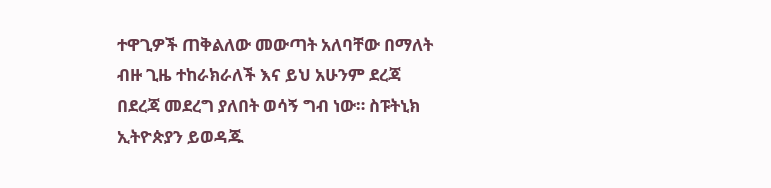ተዋጊዎች ጠቅልለው መውጣት አለባቸው በማለት ብዙ ጊዜ ተከራክራለች እና ይህ አሁንም ደረጃ በደረጃ መደረግ ያለበት ወሳኝ ግብ ነው። ስፑትኒክ ኢትዮጵያን ይወዳጁ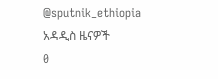@sputnik_ethiopia
አዳዲስ ዜናዎች
0